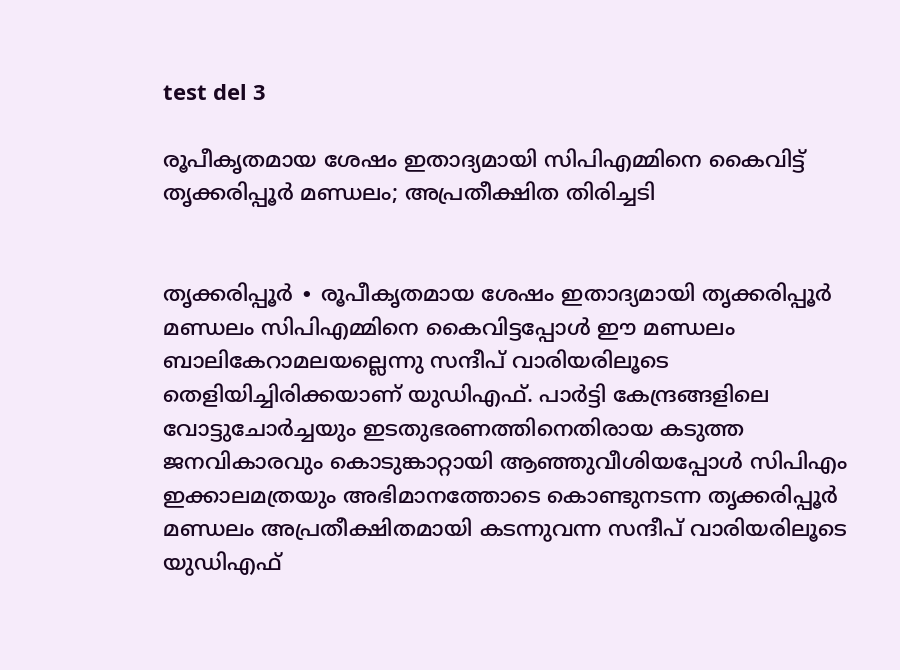test del 3

രൂപീകൃതമായ ശേഷം ഇതാദ്യമായി സിപിഎമ്മിനെ കൈവിട്ട് തൃക്കരിപ്പൂർ മണ്ഡലം; അപ്രതീക്ഷിത തിരിച്ചടി


തൃക്കരിപ്പൂർ ∙ രൂപീകൃതമായ ശേഷം ഇതാദ്യമായി തൃക്കരിപ്പൂർ മണ്ഡലം സിപിഎമ്മിനെ കൈവിട്ടപ്പോൾ ഈ മണ്ഡലം ബാലികേറാമലയല്ലെന്നു സന്ദീപ് വാരിയരിലൂടെ തെളിയിച്ചിരിക്കയാണ് യുഡിഎഫ്. പാർട്ടി കേന്ദ്രങ്ങളിലെ വോട്ടുചോർച്ചയും ഇടതുഭരണത്തിനെതിരായ കടുത്ത ജനവികാരവും കൊടുങ്കാറ്റായി ആഞ്ഞുവീശിയപ്പോൾ സിപിഎം ഇക്കാലമത്രയും അഭിമാനത്തോടെ കൊണ്ടുനടന്ന തൃക്കരിപ്പൂർ മണ്ഡലം അപ്രതീക്ഷിതമായി കടന്നുവന്ന സന്ദീപ് വാരിയരിലൂടെ യുഡിഎഫ്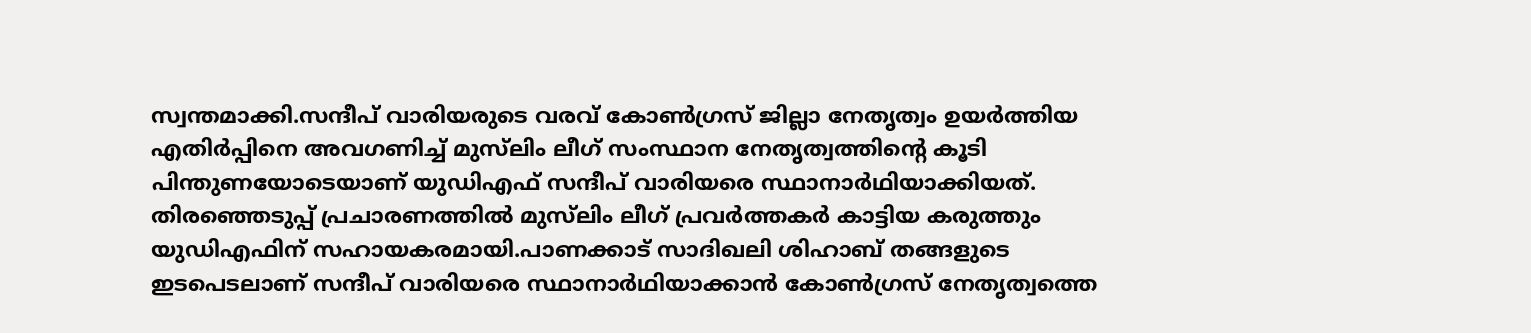സ്വന്തമാക്കി.സന്ദീപ് വാരിയരുടെ വരവ് കോൺഗ്രസ് ജില്ലാ നേതൃത്വം ഉയർത്തിയ എതിർപ്പിനെ അവഗണിച്ച് മുസ്‌ലിം ലീഗ് സംസ്ഥാന നേതൃത്വത്തിന്റെ കൂടി പിന്തുണയോടെയാണ് യുഡിഎഫ് സന്ദീപ് വാരിയരെ സ്ഥാനാർഥിയാക്കിയത്. തിരഞ്ഞെടുപ്പ് പ്രചാരണത്തിൽ മുസ്‌ലിം ലീഗ് പ്രവർത്തകർ കാട്ടിയ കരുത്തും യുഡിഎഫിന് സഹായകരമായി.പാണക്കാട് സാദിഖലി ശിഹാബ് തങ്ങളുടെ ഇടപെടലാണ് സന്ദീപ് വാരിയരെ സ്ഥാനാർഥിയാക്കാൻ കോൺഗ്രസ് നേതൃത്വത്തെ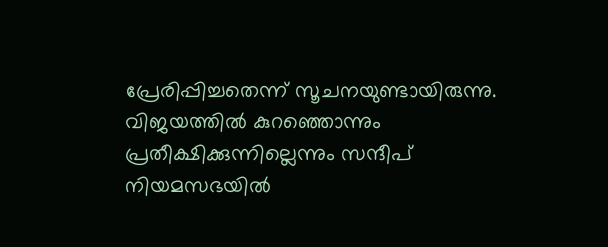പ്രേരിപ്പിച്ചതെന്ന് സൂചനയുണ്ടായിരുന്നു. വിജയത്തിൽ കുറഞ്ഞൊന്നും പ്രതീക്ഷിക്കുന്നില്ലെന്നും സന്ദീപ് നിയമസഭയിൽ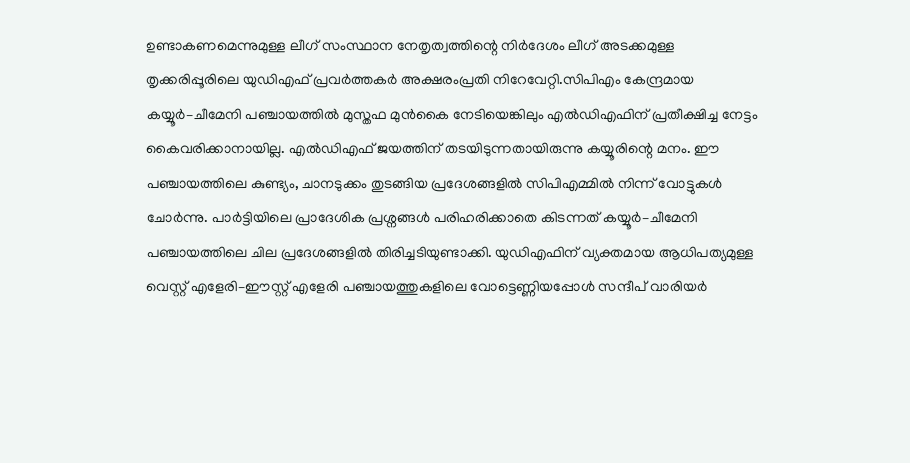ഉണ്ടാകണമെന്നുമുള്ള ലീഗ് സംസ്ഥാന നേതൃത്വത്തിന്റെ നിർദേശം ലീഗ് അടക്കമുള്ള തൃക്കരിപ്പൂരിലെ യുഡിഎഫ് പ്രവർത്തകർ അക്ഷരംപ്രതി നിറേവേറ്റി.സിപിഎം കേന്ദ്രമായ കയ്യൂർ–ചീമേനി പഞ്ചായത്തിൽ മുസ്തഫ മുൻകൈ നേടിയെങ്കിലും എൽഡിഎഫിന് പ്രതീക്ഷിച്ച നേട്ടം കൈവരിക്കാനായില്ല. എൽഡിഎഫ് ജയത്തിന് തടയിടുന്നതായിരുന്നു കയ്യൂരിന്റെ മനം. ഈ പഞ്ചായത്തിലെ കുണ്ട്യം, ചാനടുക്കം തുടങ്ങിയ പ്രദേശങ്ങളിൽ സിപിഎമ്മിൽ നിന്ന് വോട്ടുകൾ ചോർന്നു. പാർട്ടിയിലെ പ്രാദേശിക പ്രശ്നങ്ങൾ പരിഹരിക്കാതെ കിടന്നത് കയ്യൂർ–ചീമേനി പഞ്ചായത്തിലെ ചില പ്രദേശങ്ങളിൽ തിരിച്ചടിയുണ്ടാക്കി. യുഡിഎഫിന് വ്യക്തമായ ആധിപത്യമുള്ള വെസ്റ്റ് എളേരി–ഈസ്റ്റ് എളേരി പഞ്ചായത്തുകളിലെ വോട്ടെണ്ണിയപ്പോൾ സന്ദീപ് വാരിയർ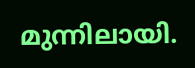മുന്നിലായി.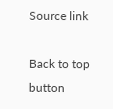Source link

Back to top button